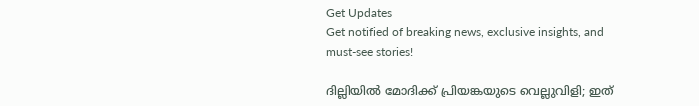Get Updates
Get notified of breaking news, exclusive insights, and must-see stories!

ദില്ലിയില്‍ മോദിക്ക് പ്രിയങ്കയുടെ വെല്ലുവിളി; ഇത്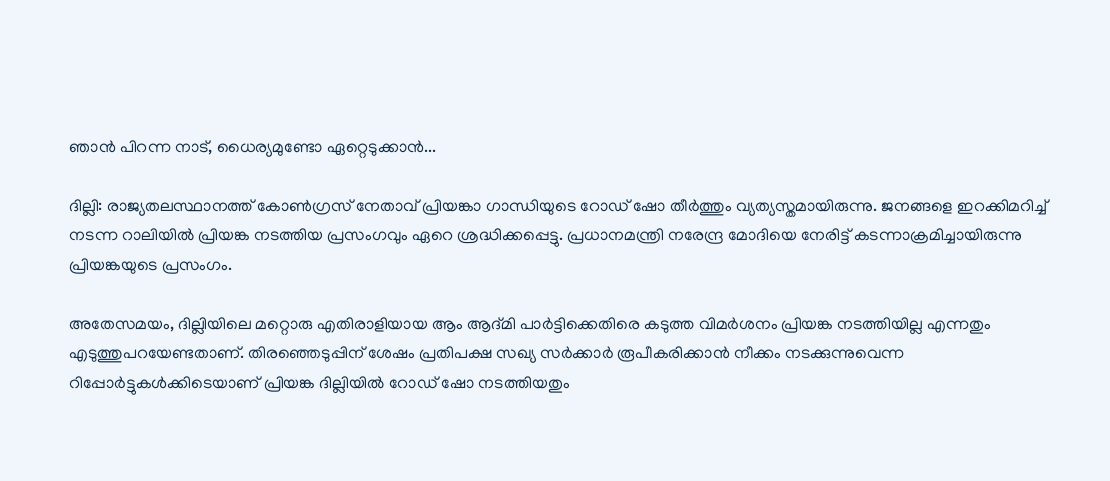ഞാന്‍ പിറന്ന നാട്, ധൈര്യമുണ്ടോ ഏറ്റെടുക്കാന്‍...

ദില്ലി: രാജ്യതലസ്ഥാനത്ത് കോണ്‍ഗ്രസ് നേതാവ് പ്രിയങ്കാ ഗാന്ധിയുടെ റോഡ് ഷോ തീര്‍ത്തും വ്യത്യസ്തമായിരുന്നു. ജനങ്ങളെ ഇറക്കിമറിച്ച് നടന്ന റാലിയില്‍ പ്രിയങ്ക നടത്തിയ പ്രസംഗവും ഏറെ ശ്രദ്ധിക്കപ്പെട്ടു. പ്രധാനമന്ത്രി നരേന്ദ്ര മോദിയെ നേരിട്ട് കടന്നാക്രമിച്ചായിരുന്നു പ്രിയങ്കയുടെ പ്രസംഗം.

അതേസമയം, ദില്ലിയിലെ മറ്റൊരു എതിരാളിയായ ആം ആദ്മി പാര്‍ട്ടിക്കെതിരെ കടുത്ത വിമര്‍ശനം പ്രിയങ്ക നടത്തിയില്ല എന്നതും എടുത്തുപറയേണ്ടതാണ്. തിരഞ്ഞെടുപ്പിന് ശേഷം പ്രതിപക്ഷ സഖ്യ സര്‍ക്കാര്‍ രൂപീകരിക്കാന്‍ നീക്കം നടക്കുന്നുവെന്ന റിപ്പോര്‍ട്ടുകള്‍ക്കിടെയാണ് പ്രിയങ്ക ദില്ലിയില്‍ റോഡ് ഷോ നടത്തിയതും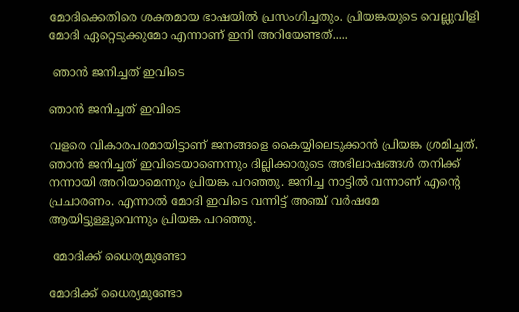മോദിക്കെതിരെ ശക്തമായ ഭാഷയില്‍ പ്രസംഗിച്ചതും. പ്രിയങ്കയുടെ വെല്ലുവിളി മോദി ഏറ്റെടുക്കുമോ എന്നാണ് ഇനി അറിയേണ്ടത്.....

 ഞാന്‍ ജനിച്ചത് ഇവിടെ

ഞാന്‍ ജനിച്ചത് ഇവിടെ

വളരെ വികാരപരമായിട്ടാണ് ജനങ്ങളെ കൈയ്യിലെടുക്കാന്‍ പ്രിയങ്ക ശ്രമിച്ചത്. ഞാന്‍ ജനിച്ചത് ഇവിടെയാണെന്നും ദില്ലിക്കാരുടെ അഭിലാഷങ്ങള്‍ തനിക്ക് നന്നായി അറിയാമെന്നും പ്രിയങ്ക പറഞ്ഞു. ജനിച്ച നാട്ടില്‍ വന്നാണ് എന്റെ പ്രചാരണം. എന്നാല്‍ മോദി ഇവിടെ വന്നിട്ട് അഞ്ച് വര്‍ഷമേ ആയിട്ടുള്ളൂവെന്നും പ്രിയങ്ക പറഞ്ഞു.

 മോദിക്ക് ധൈര്യമുണ്ടോ

മോദിക്ക് ധൈര്യമുണ്ടോ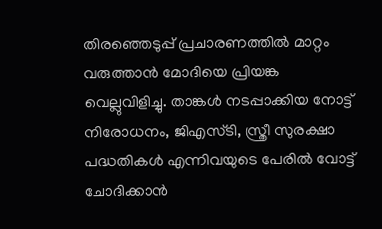തിരഞ്ഞെടുപ്പ് പ്രചാരണത്തില്‍ മാറ്റം വരുത്താന്‍ മോദിയെ പ്രിയങ്ക വെല്ലുവിളിച്ചു. താങ്കള്‍ നടപ്പാക്കിയ നോട്ട് നിരോധനം, ജിഎസ്ടി, സ്ത്രീ സുരക്ഷാ പദ്ധതികള്‍ എന്നിവയുടെ പേരില്‍ വോട്ട് ചോദിക്കാന്‍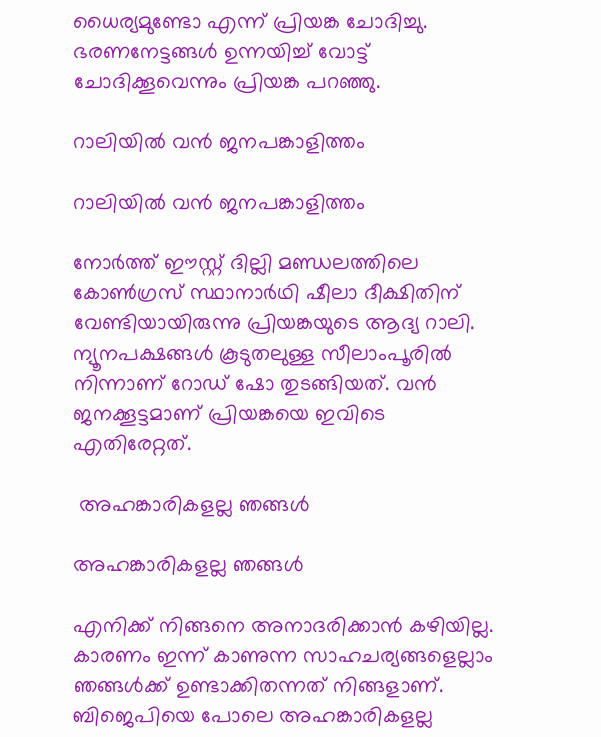ധൈര്യമുണ്ടോ എന്ന് പ്രിയങ്ക ചോദിച്ചു. ഭരണനേട്ടങ്ങള്‍ ഉന്നയിച്ച് വോട്ട് ചോദിക്കൂവെന്നും പ്രിയങ്ക പറഞ്ഞു.

റാലിയില്‍ വന്‍ ജനപങ്കാളിത്തം

റാലിയില്‍ വന്‍ ജനപങ്കാളിത്തം

നോര്‍ത്ത് ഈസ്റ്റ് ദില്ലി മണ്ഡലത്തിലെ കോണ്‍ഗ്രസ് സ്ഥാനാര്‍ഥി ഷീലാ ദീക്ഷിതിന് വേണ്ടിയായിരുന്നു പ്രിയങ്കയുടെ ആദ്യ റാലി. ന്യൂനപക്ഷങ്ങള്‍ കൂടുതലുള്ള സീലാംപൂരില്‍ നിന്നാണ് റോഡ് ഷോ തുടങ്ങിയത്. വന്‍ ജനക്കൂട്ടമാണ് പ്രിയങ്കയെ ഇവിടെ എതിരേറ്റത്.

 അഹങ്കാരികളല്ല ഞങ്ങള്‍

അഹങ്കാരികളല്ല ഞങ്ങള്‍

എനിക്ക് നിങ്ങനെ അനാദരിക്കാന്‍ കഴിയില്ല. കാരണം ഇന്ന് കാണുന്ന സാഹചര്യങ്ങളെല്ലാം ഞങ്ങള്‍ക്ക് ഉണ്ടാക്കിതന്നത് നിങ്ങളാണ്. ബിജെപിയെ പോലെ അഹങ്കാരികളല്ല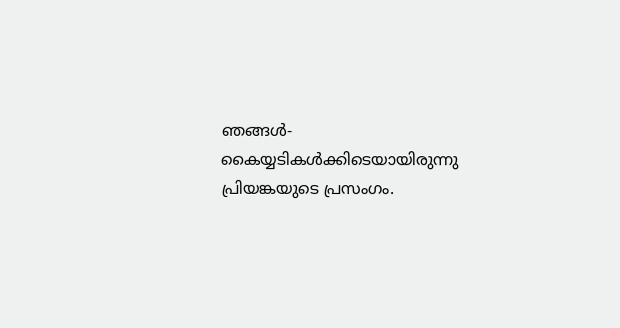ഞങ്ങള്‍- കൈയ്യടികള്‍ക്കിടെയായിരുന്നു പ്രിയങ്കയുടെ പ്രസംഗം.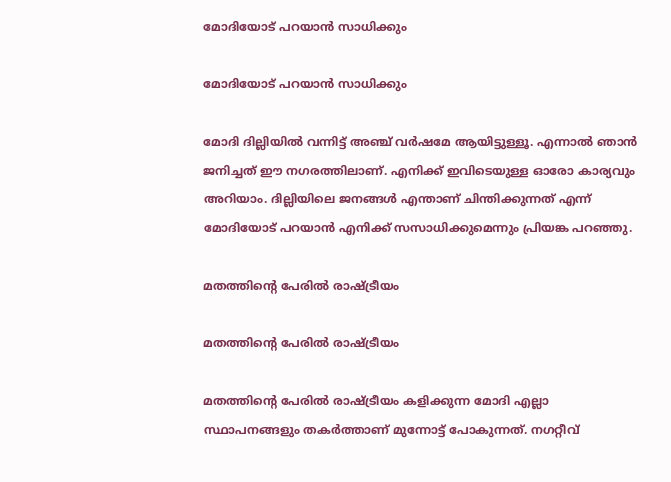മോദിയോട് പറയാന്‍ സാധിക്കും

മോദിയോട് പറയാന്‍ സാധിക്കും

മോദി ദില്ലിയില്‍ വന്നിട്ട് അഞ്ച് വര്‍ഷമേ ആയിട്ടുള്ളൂ. എന്നാല്‍ ഞാന്‍ ജനിച്ചത് ഈ നഗരത്തിലാണ്. എനിക്ക് ഇവിടെയുള്ള ഓരോ കാര്യവും അറിയാം. ദില്ലിയിലെ ജനങ്ങള്‍ എന്താണ് ചിന്തിക്കുന്നത് എന്ന് മോദിയോട് പറയാന്‍ എനിക്ക് സസാധിക്കുമെന്നും പ്രിയങ്ക പറഞ്ഞു.

മതത്തിന്റെ പേരില്‍ രാഷ്ട്രീയം

മതത്തിന്റെ പേരില്‍ രാഷ്ട്രീയം

മതത്തിന്റെ പേരില്‍ രാഷ്ട്രീയം കളിക്കുന്ന മോദി എല്ലാ സ്ഥാപനങ്ങളും തകര്‍ത്താണ് മുന്നോട്ട് പോകുന്നത്. നഗറ്റീവ്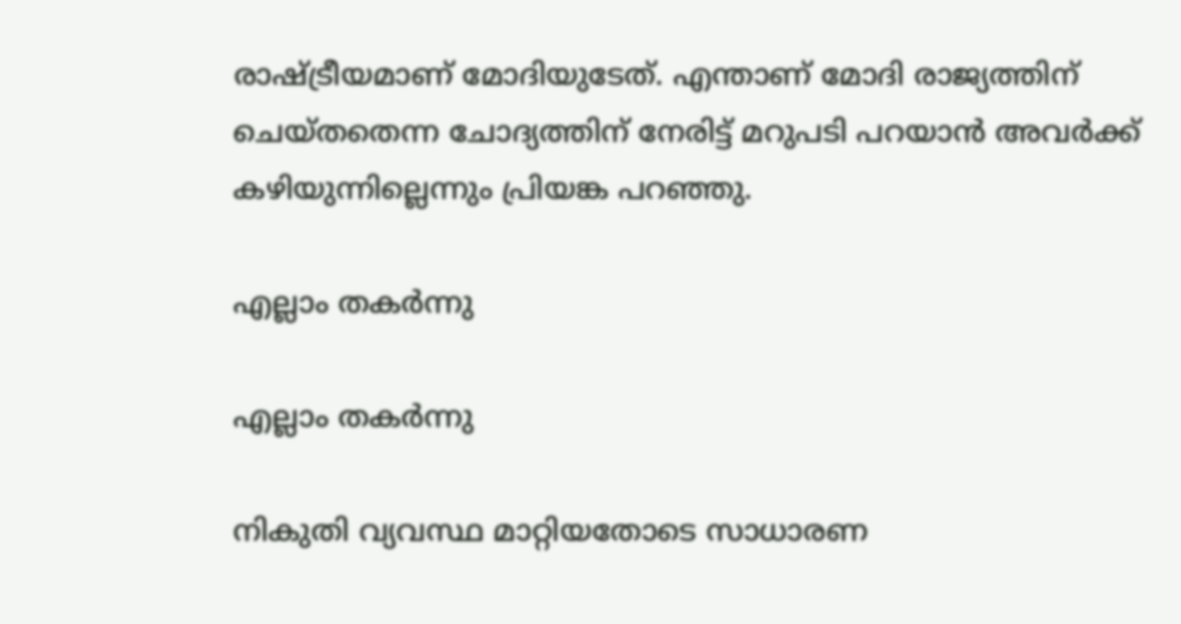രാഷ്ട്രീയമാണ് മോദിയുടേത്. എന്താണ് മോദി രാജ്യത്തിന് ചെയ്തതെന്ന ചോദ്യത്തിന് നേരിട്ട് മറുപടി പറയാന്‍ അവര്‍ക്ക് കഴിയുന്നില്ലെന്നും പ്രിയങ്ക പറഞ്ഞു.

എല്ലാം തകര്‍ന്നു

എല്ലാം തകര്‍ന്നു

നികുതി വ്യവസ്ഥ മാറ്റിയതോടെ സാധാരണ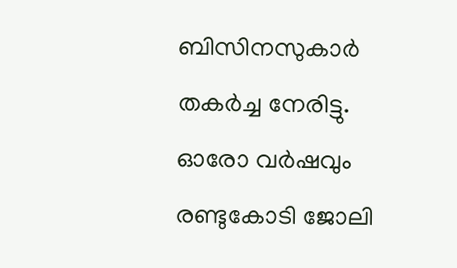ബിസിനസുകാര്‍ തകര്‍ച്ച നേരിട്ടു. ഓരോ വര്‍ഷവും രണ്ടുകോടി ജോലി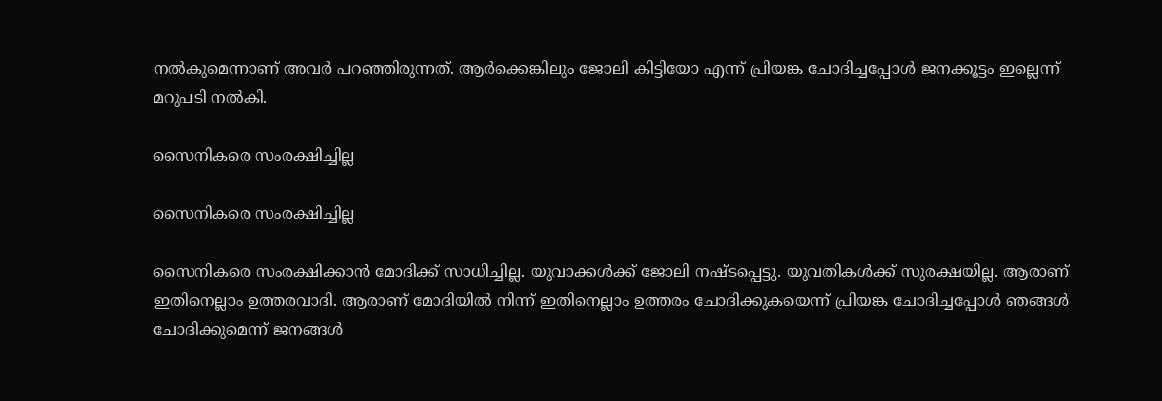നല്‍കുമെന്നാണ് അവര്‍ പറഞ്ഞിരുന്നത്. ആര്‍ക്കെങ്കിലും ജോലി കിട്ടിയോ എന്ന് പ്രിയങ്ക ചോദിച്ചപ്പോള്‍ ജനക്കൂട്ടം ഇല്ലെന്ന് മറുപടി നല്‍കി.

സൈനികരെ സംരക്ഷിച്ചില്ല

സൈനികരെ സംരക്ഷിച്ചില്ല

സൈനികരെ സംരക്ഷിക്കാന്‍ മോദിക്ക് സാധിച്ചില്ല. യുവാക്കള്‍ക്ക് ജോലി നഷ്ടപ്പെട്ടു. യുവതികള്‍ക്ക് സുരക്ഷയില്ല. ആരാണ് ഇതിനെല്ലാം ഉത്തരവാദി. ആരാണ് മോദിയില്‍ നിന്ന് ഇതിനെല്ലാം ഉത്തരം ചോദിക്കുകയെന്ന് പ്രിയങ്ക ചോദിച്ചപ്പോള്‍ ഞങ്ങള്‍ ചോദിക്കുമെന്ന് ജനങ്ങള്‍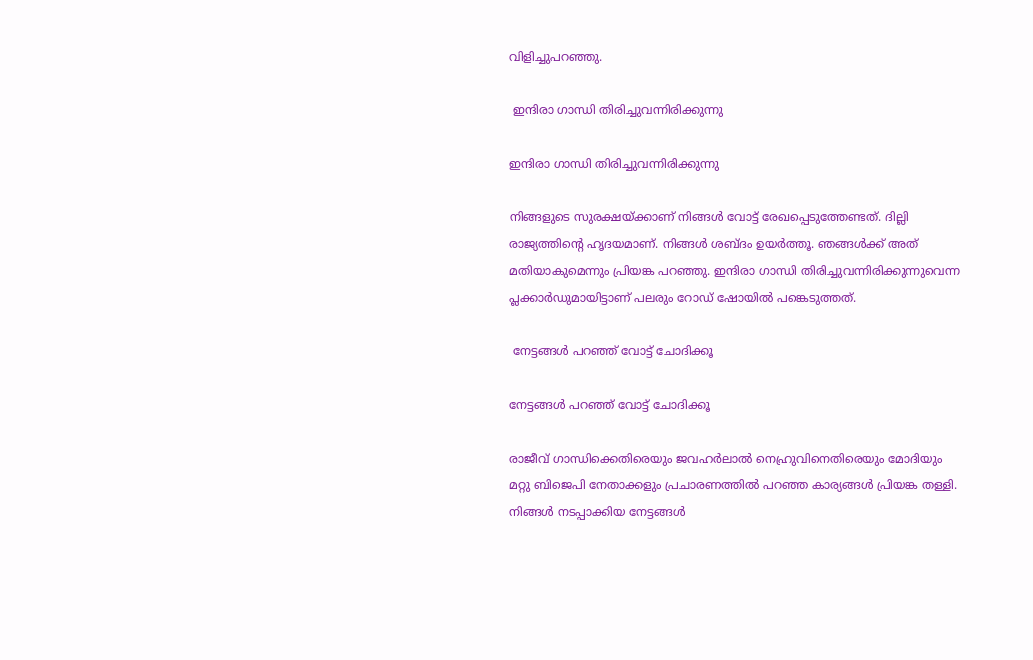വിളിച്ചുപറഞ്ഞു.

 ഇന്ദിരാ ഗാന്ധി തിരിച്ചുവന്നിരിക്കുന്നു

ഇന്ദിരാ ഗാന്ധി തിരിച്ചുവന്നിരിക്കുന്നു

നിങ്ങളുടെ സുരക്ഷയ്ക്കാണ് നിങ്ങള്‍ വോട്ട് രേഖപ്പെടുത്തേണ്ടത്. ദില്ലി രാജ്യത്തിന്റെ ഹൃദയമാണ്. നിങ്ങള്‍ ശബ്ദം ഉയര്‍ത്തൂ. ഞങ്ങള്‍ക്ക് അത് മതിയാകുമെന്നും പ്രിയങ്ക പറഞ്ഞു. ഇന്ദിരാ ഗാന്ധി തിരിച്ചുവന്നിരിക്കുന്നുവെന്ന പ്ലക്കാര്‍ഡുമായിട്ടാണ് പലരും റോഡ് ഷോയില്‍ പങ്കെടുത്തത്.

 നേട്ടങ്ങള്‍ പറഞ്ഞ് വോട്ട് ചോദിക്കൂ

നേട്ടങ്ങള്‍ പറഞ്ഞ് വോട്ട് ചോദിക്കൂ

രാജീവ് ഗാന്ധിക്കെതിരെയും ജവഹര്‍ലാല്‍ നെഹ്രുവിനെതിരെയും മോദിയും മറ്റു ബിജെപി നേതാക്കളും പ്രചാരണത്തില്‍ പറഞ്ഞ കാര്യങ്ങള്‍ പ്രിയങ്ക തള്ളി. നിങ്ങള്‍ നടപ്പാക്കിയ നേട്ടങ്ങള്‍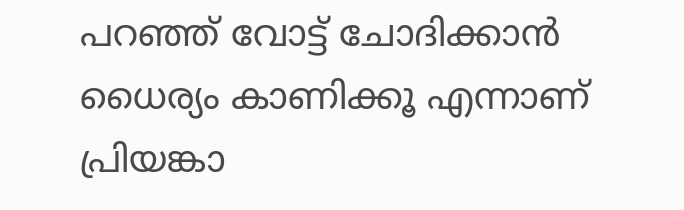പറഞ്ഞ് വോട്ട് ചോദിക്കാന്‍ ധൈര്യം കാണിക്കൂ എന്നാണ് പ്രിയങ്കാ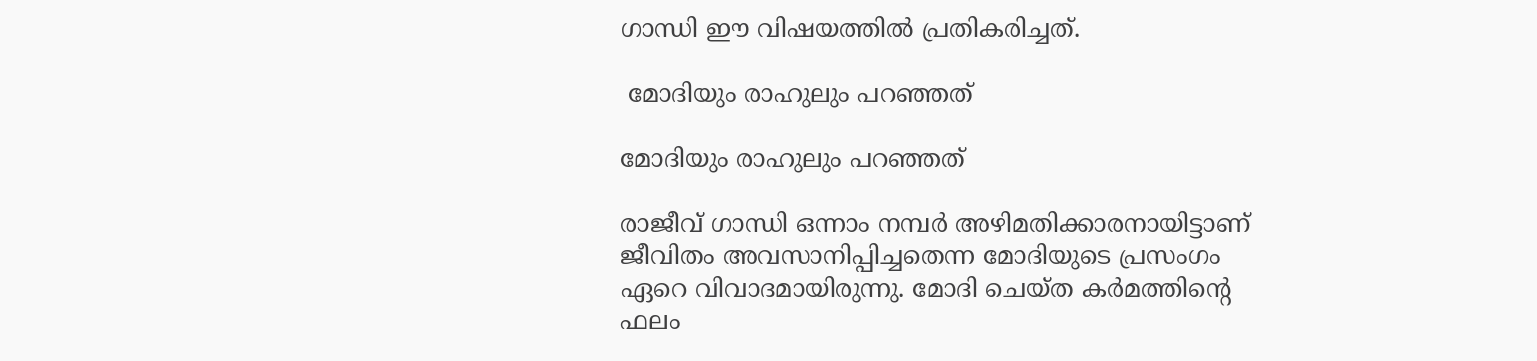ഗാന്ധി ഈ വിഷയത്തില്‍ പ്രതികരിച്ചത്.

 മോദിയും രാഹുലും പറഞ്ഞത്

മോദിയും രാഹുലും പറഞ്ഞത്

രാജീവ് ഗാന്ധി ഒന്നാം നമ്പര്‍ അഴിമതിക്കാരനായിട്ടാണ് ജീവിതം അവസാനിപ്പിച്ചതെന്ന മോദിയുടെ പ്രസംഗം ഏറെ വിവാദമായിരുന്നു. മോദി ചെയ്ത കര്‍മത്തിന്റെ ഫലം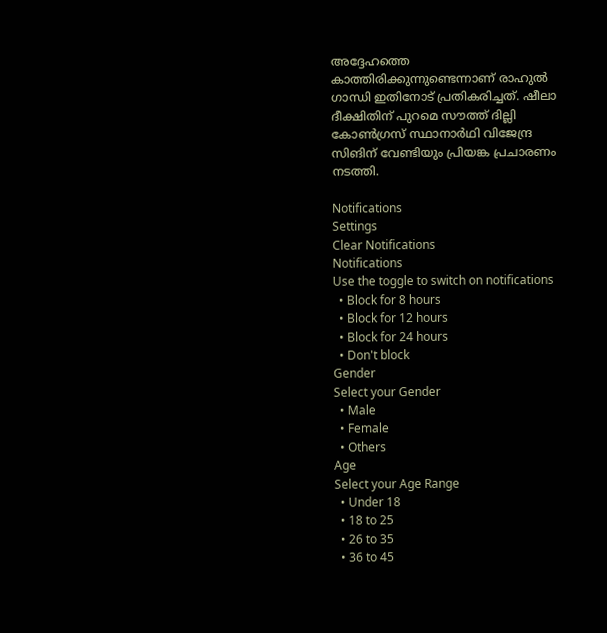അദ്ദേഹത്തെ കാത്തിരിക്കുന്നുണ്ടെന്നാണ് രാഹുല്‍ ഗാന്ധി ഇതിനോട് പ്രതികരിച്ചത്. ഷീലാ ദീക്ഷിതിന് പുറമെ സൗത്ത് ദില്ലി കോണ്‍ഗ്രസ് സ്ഥാനാര്‍ഥി വിജേന്ദ്ര സിങിന് വേണ്ടിയും പ്രിയങ്ക പ്രചാരണം നടത്തി.

Notifications
Settings
Clear Notifications
Notifications
Use the toggle to switch on notifications
  • Block for 8 hours
  • Block for 12 hours
  • Block for 24 hours
  • Don't block
Gender
Select your Gender
  • Male
  • Female
  • Others
Age
Select your Age Range
  • Under 18
  • 18 to 25
  • 26 to 35
  • 36 to 45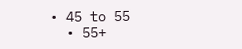• 45 to 55
  • 55+